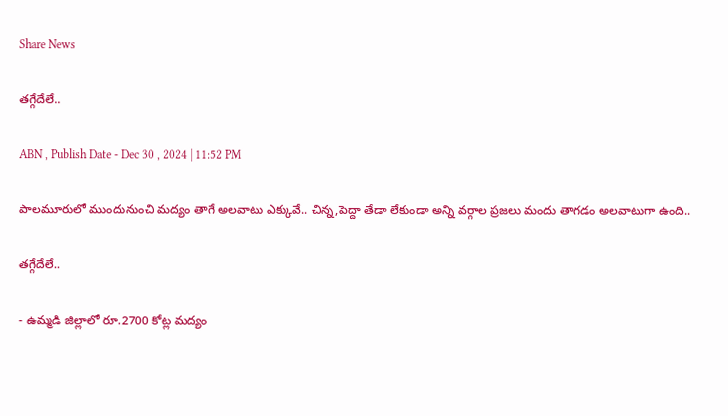Share News

తగ్గేదేలే..

ABN , Publish Date - Dec 30 , 2024 | 11:52 PM

పాలమూరులో ముందునుంచి మద్యం తాగే అలవాటు ఎక్కువే.. చిన్న,పెద్దా తేడా లేకుండా అన్ని వర్గాల ప్రజలు మందు తాగడం అలవాటుగా ఉంది..

తగ్గేదేలే..

- ఉమ్మడి జిల్లాలో రూ.2700 కోట్ల మద్యం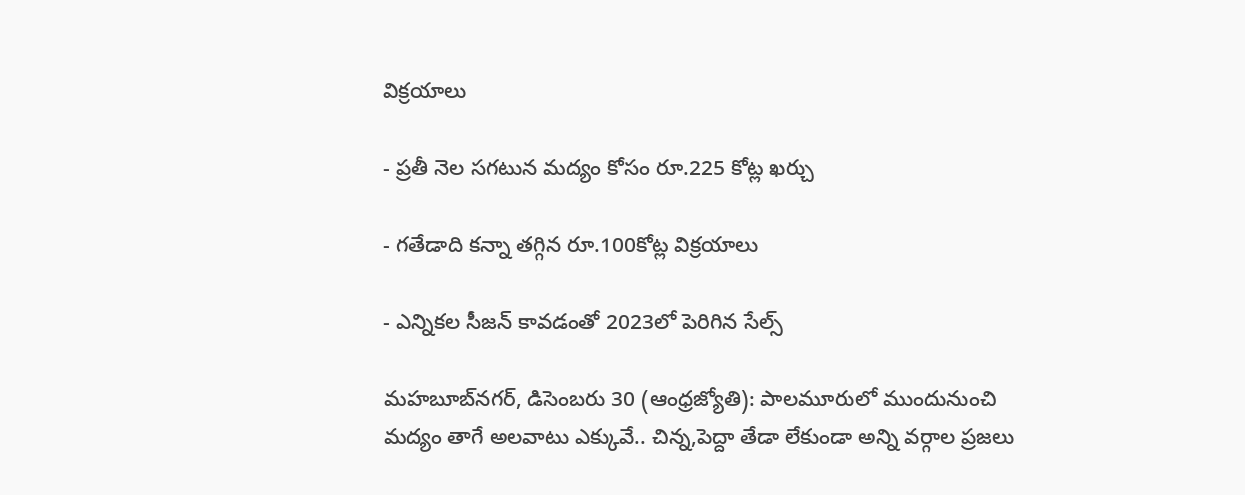విక్రయాలు

- ప్రతీ నెల సగటున మద్యం కోసం రూ.225 కోట్ల ఖర్చు

- గతేడాది కన్నా తగ్గిన రూ.100కోట్ల విక్రయాలు

- ఎన్నికల సీజన్‌ కావడంతో 2023లో పెరిగిన సేల్స్‌

మహబూబ్‌నగర్‌, డిసెంబరు 30 (ఆంధ్రజ్యోతి): పాలమూరులో ముందునుంచి మద్యం తాగే అలవాటు ఎక్కువే.. చిన్న,పెద్దా తేడా లేకుండా అన్ని వర్గాల ప్రజలు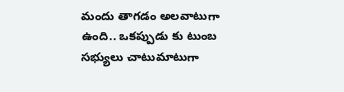మందు తాగడం అలవాటుగా ఉంది.. ఒకప్పుడు కు టుంబ సభ్యులు చాటుమాటుగా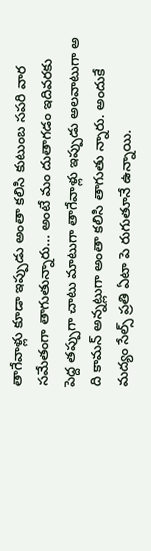తాగేవాళ్లు కూడా ఇప్పుడు అంతా కలిసి కుటుంబ సపరి వార సమేతంగా తాగుతున్నారు... అంటే మం దుతాగడం ఇదివరకు పెద్ద తప్పుగా చాటు మాటుగా తాగేవాళ్లు ఇప్పుడు అలవాటుగా అ ది కామన్‌ అన్నట్లుగా అంతా కలిసి తాగుతు న్నారు. అందుకే మద్యం సేల్స్‌ ప్రతి ఏటా పె రుగుతూనే ఉన్నాయి.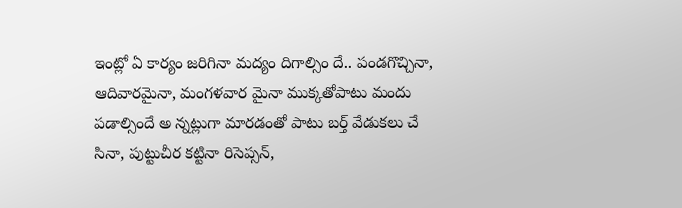ఇంట్లో ఏ కార్యం జరిగినా మద్యం దిగాల్సిం దే.. పండగొచ్చినా, ఆదివారమైనా, మంగళవార మైనా ముక్కతోపాటు మందు పడాల్సిందే అ న్నట్లుగా మారడంతో పాటు బర్త్‌ వేడుకలు చే సినా, పుట్టుచీర కట్టినా రిసెప్సన్‌,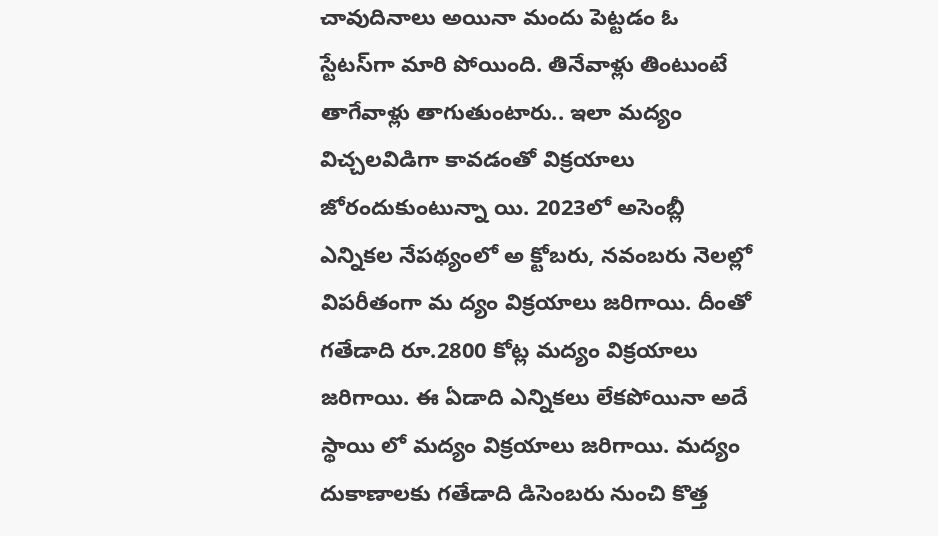చావుదినాలు అయినా మందు పెట్టడం ఓ స్టేటస్‌గా మారి పోయింది. తినేవాళ్లు తింటుంటే తాగేవాళ్లు తాగుతుంటారు.. ఇలా మద్యం విచ్చలవిడిగా కావడంతో విక్రయాలు జోరందుకుంటున్నా యి. 2023లో అసెంబ్లీ ఎన్నికల నేపథ్యంలో అ క్టోబరు, నవంబరు నెలల్లో విపరీతంగా మ ద్యం విక్రయాలు జరిగాయి. దీంతో గతేడాది రూ.2800 కోట్ల మద్యం విక్రయాలు జరిగాయి. ఈ ఏడాది ఎన్నికలు లేకపోయినా అదే స్థాయి లో మద్యం విక్రయాలు జరిగాయి. మద్యం దుకాణాలకు గతేడాది డిసెంబరు నుంచి కొత్త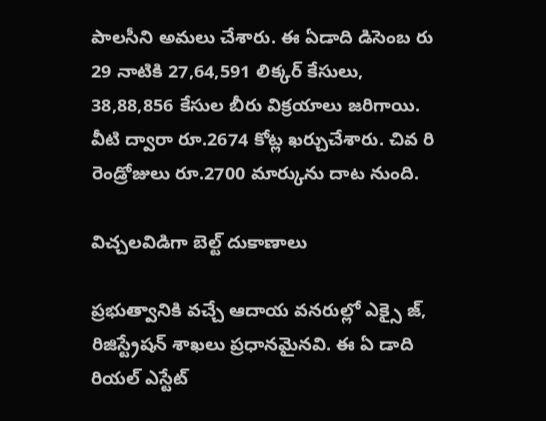పాలసీని అమలు చేశారు. ఈ ఏడాది డిసెంబ రు 29 నాటికి 27,64,591 లిక్కర్‌ కేసులు, 38,88,856 కేసుల బీరు విక్రయాలు జరిగాయి. వీటి ద్వారా రూ.2674 కోట్ల ఖర్చుచేశారు. చివ రి రెండ్రోజులు రూ.2700 మార్కును దాట నుంది.

విచ్చలవిడిగా బెల్ట్‌ దుకాణాలు

ప్రభుత్వానికి వచ్చే ఆదాయ వనరుల్లో ఎక్సై జ్‌, రిజిస్ట్రేషన్‌ శాఖలు ప్రధానమైనవి. ఈ ఏ డాది రియల్‌ ఎస్టేట్‌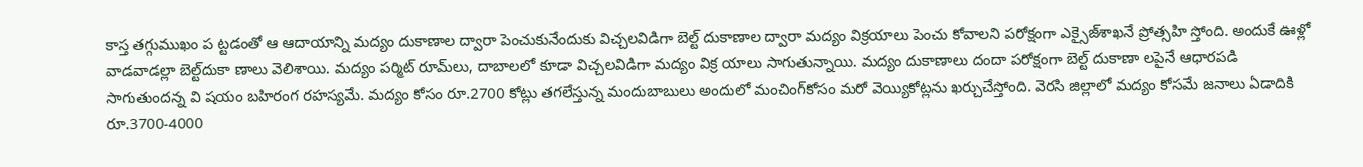కాస్త తగ్గుముఖం ప ట్టడంతో ఆ ఆదాయాన్ని మద్యం దుకాణాల ద్వారా పెంచుకునేందుకు విచ్చలవిడిగా బెల్ట్‌ దుకాణాల ద్వారా మద్యం విక్రయాలు పెంచు కోవాలని పరోక్షంగా ఎక్సైజ్‌శాఖనే ప్రోత్సహి స్తోంది. అందుకే ఊళ్లో వాడవాడల్లా బెల్ట్‌దుకా ణాలు వెలిశాయి. మద్యం పర్మిట్‌ రూమ్‌లు, దాబాలలో కూడా విచ్చలవిడిగా మద్యం విక్ర యాలు సాగుతున్నాయి. మద్యం దుకాణాలు దందా పరోక్షంగా బెల్ట్‌ దుకాణా లపైనే ఆధారపడి సాగుతుందన్న వి షయం బహిరంగ రహస్యమే. మద్యం కోసం రూ.2700 కోట్లు తగలేస్తున్న మందుబాబులు అందులో మంచింగ్‌కోసం మరో వెయ్యికోట్లను ఖర్చుచేస్తోంది. వెరసి జిల్లాలో మద్యం కోసమే జనాలు ఏడాదికి రూ.3700-4000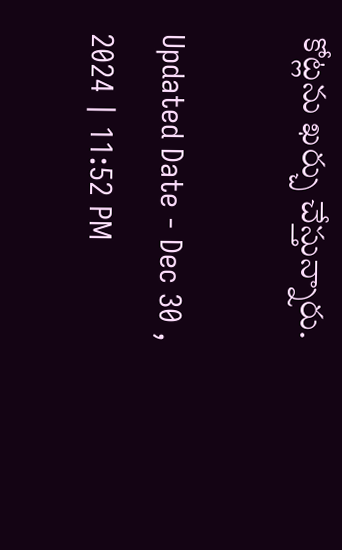కోట్లను ఖర్చు చేస్తున్నారు.

Updated Date - Dec 30 , 2024 | 11:52 PM